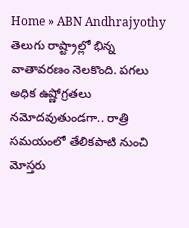Home » ABN Andhrajyothy
తెలుగు రాష్ట్రాల్లో భిన్న వాతావరణం నెలకొంది. పగలు అధిక ఉష్ణోగ్రతలు నమోదవుతుండగా.. రాత్రి సమయంలో తేలికపాటి నుంచి మోస్తరు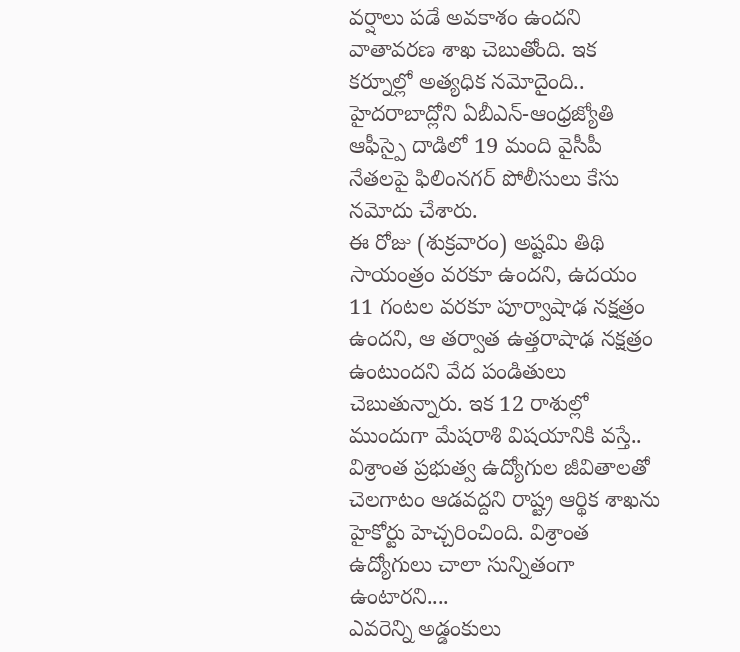వర్షాలు పడే అవకాశం ఉందని వాతావరణ శాఖ చెబుతోంది. ఇక కర్నూల్లో అత్యధిక నమోదైంది..
హైదరాబాద్లోని ఏబీఎన్-ఆంధ్రజ్యోతి ఆఫీస్పై దాడిలో 19 మంది వైసీపీ నేతలపై ఫిలింనగర్ పోలీసులు కేసు నమోదు చేశారు.
ఈ రోజు (శుక్రవారం) అష్టమి తిథి సాయంత్రం వరకూ ఉందని, ఉదయం 11 గంటల వరకూ పూర్వాషాఢ నక్షత్రం ఉందని, ఆ తర్వాత ఉత్తరాషాఢ నక్షత్రం ఉంటుందని వేద పండితులు చెబుతున్నారు. ఇక 12 రాశుల్లో ముందుగా మేషరాశి విషయానికి వస్తే..
విశ్రాంత ప్రభుత్వ ఉద్యోగుల జీవితాలతో చెలగాటం ఆడవద్దని రాష్ట్ర ఆర్థిక శాఖను హైకోర్టు హెచ్చరించింది. విశ్రాంత ఉద్యోగులు చాలా సున్నితంగా ఉంటారని....
ఎవరెన్ని అడ్డంకులు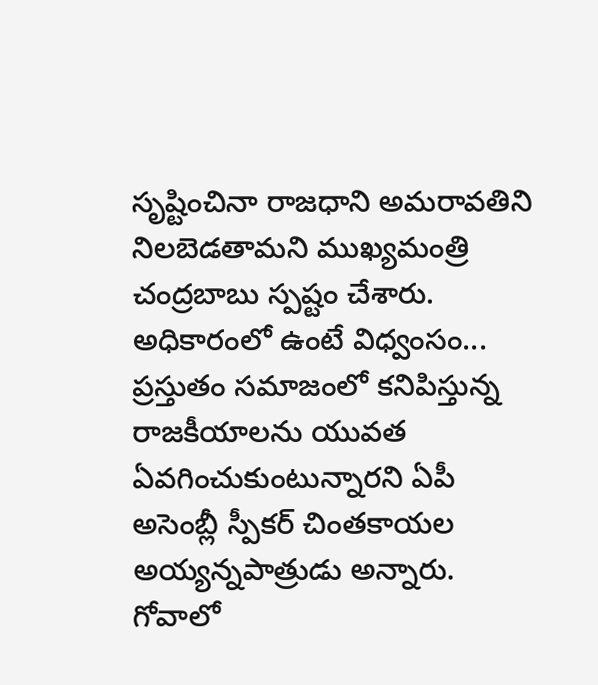సృష్టించినా రాజధాని అమరావతిని నిలబెడతామని ముఖ్యమంత్రి చంద్రబాబు స్పష్టం చేశారు. అధికారంలో ఉంటే విధ్వంసం...
ప్రస్తుతం సమాజంలో కనిపిస్తున్న రాజకీయాలను యువత ఏవగించుకుంటున్నారని ఏపీ అసెంబ్లీ స్పీకర్ చింతకాయల అయ్యన్నపాత్రుడు అన్నారు. గోవాలో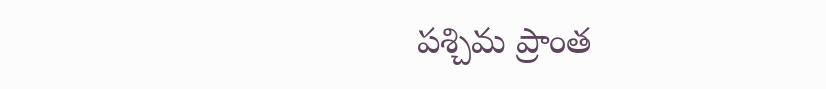పశ్చిమ ప్రాంత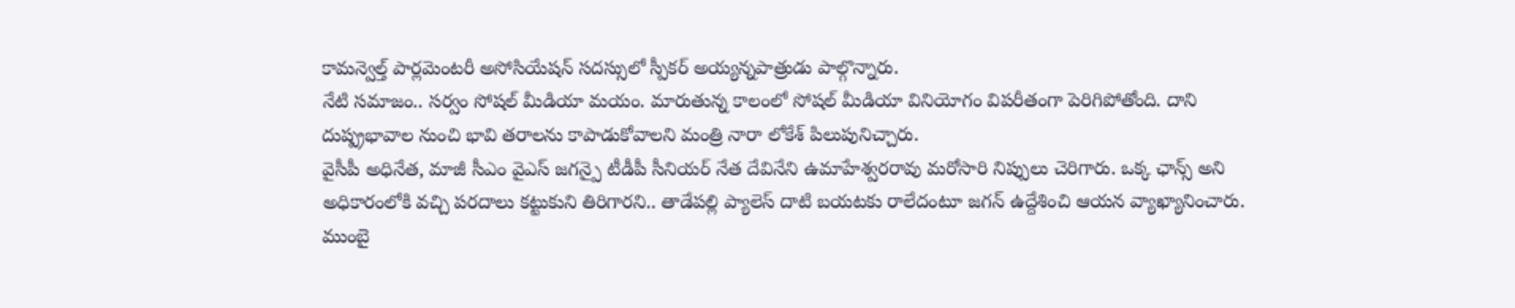కామన్వెల్త్ పార్లమెంటరీ అసోసియేషన్ సదస్సులో స్పీకర్ అయ్యన్నపాత్రుడు పాల్గొన్నారు.
నేటి సమాజం.. సర్వం సోషల్ మీడియా మయం. మారుతున్న కాలంలో సోషల్ మీడియా వినియోగం విపరీతంగా పెరిగిపోతోంది. దాని దుష్ప్రభావాల నుంచి భావి తరాలను కాపాడుకోవాలని మంత్రి నారా లోకేశ్ పిలుపునిచ్చారు.
వైసీపీ అధినేత, మాజీ సీఎం వైఎస్ జగన్పై టీడీపీ సీనియర్ నేత దేవినేని ఉమాహేశ్వరరావు మరోసారి నిప్పులు చెరిగారు. ఒక్క ఛాన్స్ అని అధికారంలోకి వచ్చి పరదాలు కట్టుకుని తిరిగారని.. తాడేపల్లి ప్యాలెస్ దాటి బయటకు రాలేదంటూ జగన్ ఉద్దేశించి ఆయన వ్యాఖ్యానించారు.
ముంబై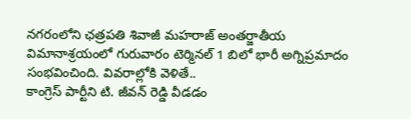నగరంలోని ఛత్రపతి శివాజీ మహరాజ్ అంతర్జాతీయ విమానాశ్రయంలో గురువారం టెర్మినల్ 1 బిలో భారీ అగ్నిప్రమాదం సంభవించింది. వివరాల్లోకి వెళితే..
కాంగ్రెస్ పార్టీని టి. జీవన్ రెడ్డి వీడడం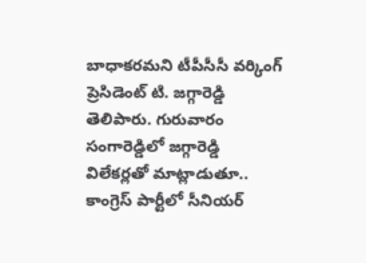బాధాకరమని టీపీసీసీ వర్కింగ్ ప్రెసిడెంట్ టి. జగ్గారెడ్డి తెలిపారు. గురువారం సంగారెడ్డిలో జగ్గారెడ్డి విలేకర్లతో మాట్లాడుతూ.. కాంగ్రెస్ పార్టీలో సీనియర్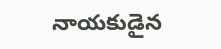నాయకుడైన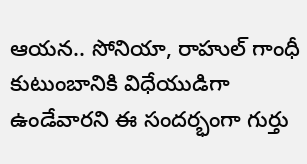ఆయన.. సోనియా, రాహుల్ గాంధీ కుటుంబానికి విధేయుడిగా ఉండేవారని ఈ సందర్భంగా గుర్తు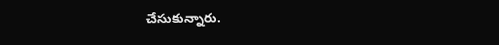చేసుకున్నారు.